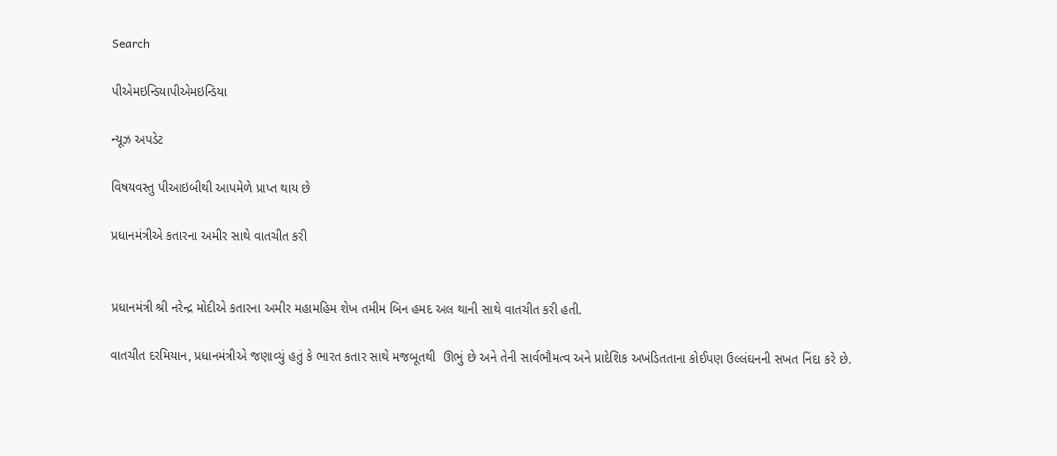Search

પીએમઇન્ડિયાપીએમઇન્ડિયા

ન્યૂઝ અપડેટ

વિષયવસ્તુ પીઆઇબીથી આપમેળે પ્રાપ્ત થાય છે

પ્રધાનમંત્રીએ કતારના અમીર સાથે વાતચીત કરી


પ્રધાનમંત્રી શ્રી નરેન્દ્ર મોદીએ કતારના અમીર મહામહિમ શેખ તમીમ બિન હમદ અલ થાની સાથે વાતચીત કરી હતી.

વાતચીત દરમિયાન, પ્રધાનમંત્રીએ જણાવ્યું હતું કે ભારત કતાર સાથે મજબૂતથી  ઊભું છે અને તેની સાર્વભૌમત્વ અને પ્રાદેશિક અખંડિતતાના કોઈપણ ઉલ્લંઘનની સખત નિંદા કરે છે.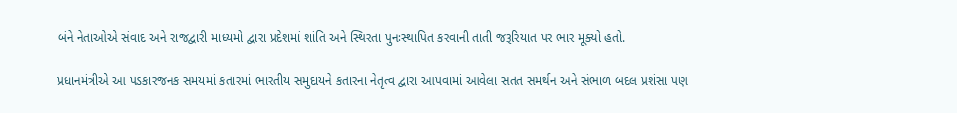બંને નેતાઓએ સંવાદ અને રાજદ્વારી માધ્યમો દ્વારા પ્રદેશમાં શાંતિ અને સ્થિરતા પુનઃસ્થાપિત કરવાની તાતી જરૂરિયાત પર ભાર મૂક્યો હતો.

પ્રધાનમંત્રીએ આ પડકારજનક સમયમાં કતારમાં ભારતીય સમુદાયને કતારના નેતૃત્વ દ્વારા આપવામાં આવેલા સતત સમર્થન અને સંભાળ બદલ પ્રશંસા પણ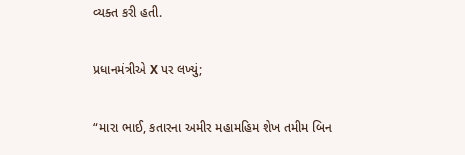વ્યક્ત કરી હતી.

પ્રધાનમંત્રીએ X પર લખ્યું;

“મારા ભાઈ, કતારના અમીર મહામહિમ શેખ તમીમ બિન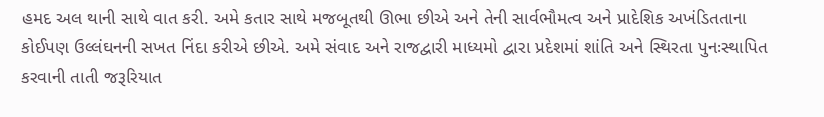હમદ અલ થાની સાથે વાત કરી. અમે કતાર સાથે મજબૂતથી ઊભા છીએ અને તેની સાર્વભૌમત્વ અને પ્રાદેશિક અખંડિતતાના કોઈપણ ઉલ્લંઘનની સખત નિંદા કરીએ છીએ. અમે સંવાદ અને રાજદ્વારી માધ્યમો દ્વારા પ્રદેશમાં શાંતિ અને સ્થિરતા પુનઃસ્થાપિત કરવાની તાતી જરૂરિયાત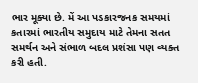ભાર મૂક્યા છે. મેં આ પડકારજનક સમયમાં કતારમાં ભારતીય સમુદાય માટે તેમના સતત સમર્થન અને સંભાળ બદલ પ્રશંસા પણ વ્યક્ત કરી હતી.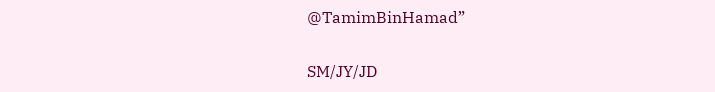@TamimBinHamad”

SM/JY/JD